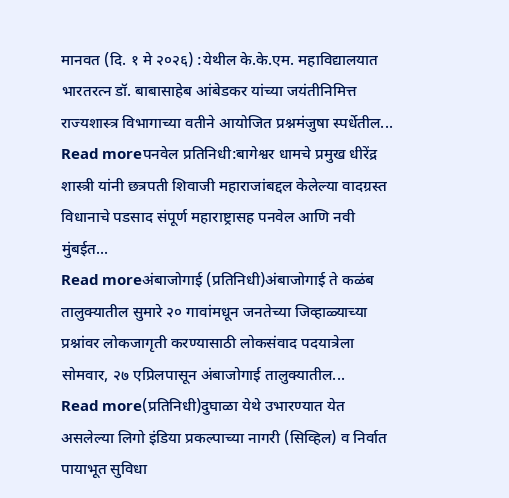मानवत (दि. १ मे २०२६) :येथील के.के.एम. महाविद्यालयात भारतरत्न डॉ. बाबासाहेब आंबेडकर यांच्या जयंतीनिमित्त राज्यशास्त्र विभागाच्या वतीने आयोजित प्रश्नमंजुषा स्पर्धेतील...
Read moreपनवेल प्रतिनिधी:बागेश्वर धामचे प्रमुख धीरेंद्र शास्त्री यांनी छत्रपती शिवाजी महाराजांबद्दल केलेल्या वादग्रस्त विधानाचे पडसाद संपूर्ण महाराष्ट्रासह पनवेल आणि नवी मुंबईत...
Read moreअंबाजोगाई (प्रतिनिधी)अंबाजोगाई ते कळंब तालुक्यातील सुमारे २० गावांमधून जनतेच्या जिव्हाळ्याच्या प्रश्नांवर लोकजागृती करण्यासाठी लोकसंवाद पदयात्रेला सोमवार, २७ एप्रिलपासून अंबाजोगाई तालुक्यातील...
Read more(प्रतिनिधी)दुघाळा येथे उभारण्यात येत असलेल्या लिगो इंडिया प्रकल्पाच्या नागरी (सिव्हिल) व निर्वात पायाभूत सुविधा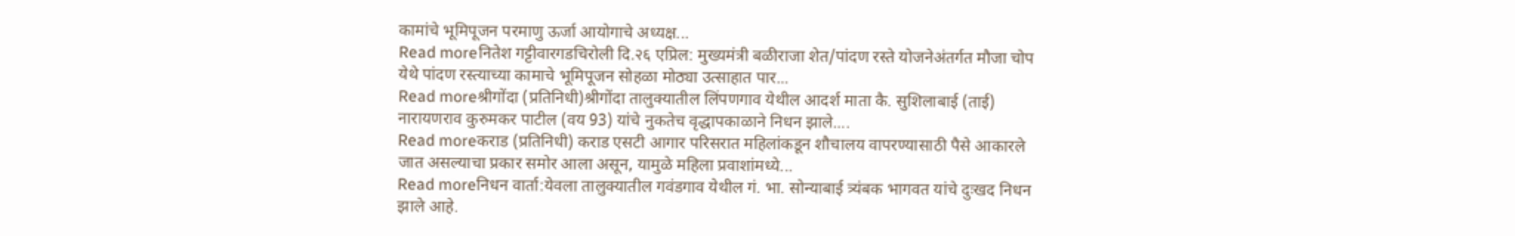कामांचे भूमिपूजन परमाणु ऊर्जा आयोगाचे अध्यक्ष...
Read moreनितेश गट्टीवारगडचिरोली दि.२६ एप्रिल: मुख्यमंत्री बळीराजा शेत/पांदण रस्ते योजनेअंतर्गत मौजा चोप येथे पांदण रस्त्याच्या कामाचे भूमिपूजन सोहळा मोठ्या उत्साहात पार...
Read moreश्रीगोंदा (प्रतिनिधी)श्रीगोंदा तालुक्यातील लिंपणगाव येथील आदर्श माता कै. सुशिलाबाई (ताई) नारायणराव कुरुमकर पाटील (वय 93) यांचे नुकतेच वृद्धापकाळाने निधन झाले....
Read moreकराड (प्रतिनिधी) कराड एसटी आगार परिसरात महिलांकडून शौचालय वापरण्यासाठी पैसे आकारले जात असल्याचा प्रकार समोर आला असून, यामुळे महिला प्रवाशांमध्ये...
Read moreनिधन वार्ता:येवला तालुक्यातील गवंडगाव येथील गं. भा. सोन्याबाई त्र्यंबक भागवत यांचे दुःखद निधन झाले आहे.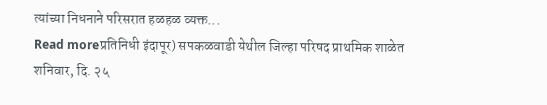त्यांच्या निधनाने परिसरात हळहळ व्यक्त...
Read moreप्रतिनिधी इंदापूर) सपकळवाडी येथील जिल्हा परिषद प्राथमिक शाळेत शनिवार, दि. २५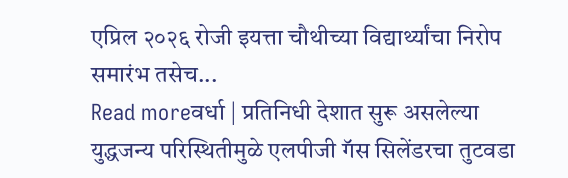एप्रिल २०२६ रोजी इयत्ता चौथीच्या विद्यार्थ्यांचा निरोप समारंभ तसेच...
Read moreवर्धा | प्रतिनिधी देशात सुरू असलेल्या युद्धजन्य परिस्थितीमुळे एलपीजी गॅस सिलेंडरचा तुटवडा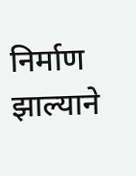निर्माण झाल्याने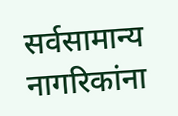सर्वसामान्य नागरिकांना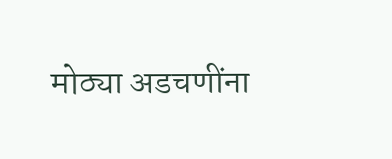मोठ्या अडचणींना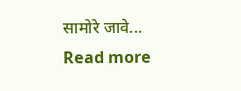सामोरे जावे...
Read more